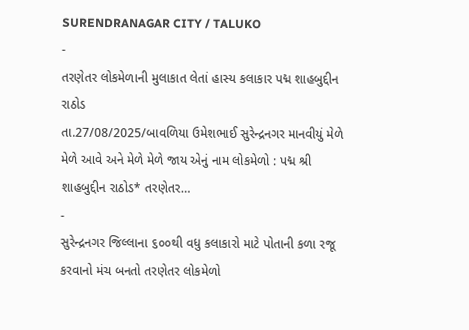SURENDRANAGAR CITY / TALUKO
-
તરણેતર લોકમેળાની મુલાકાત લેતાં હાસ્ય કલાકાર પદ્મ શાહબુદ્દીન રાઠોડ
તા.27/08/2025/બાવળિયા ઉમેશભાઈ સુરેન્દ્રનગર માનવીયું મેળે મેળે આવે અને મેળે મેળે જાય એનું નામ લોકમેળો : પદ્મ શ્રી શાહબુદ્દીન રાઠોડ* તરણેતર…
-
સુરેન્દ્રનગર જિલ્લાના ૬૦૦થી વધુ કલાકારો માટે પોતાની કળા રજૂ કરવાનો મંચ બનતો તરણેતર લોકમેળો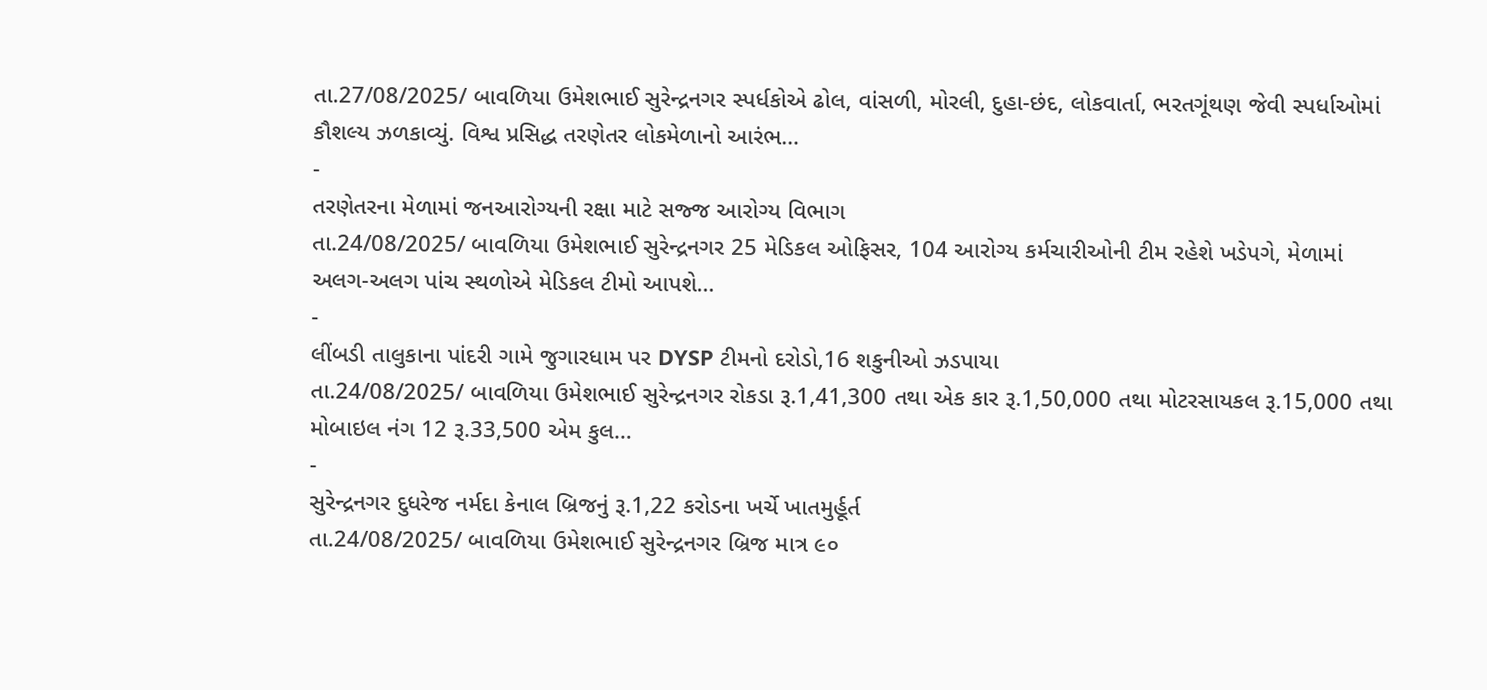તા.27/08/2025/ બાવળિયા ઉમેશભાઈ સુરેન્દ્રનગર સ્પર્ધકોએ ઢોલ, વાંસળી, મોરલી, દુહા-છંદ, લોકવાર્તા, ભરતગૂંથણ જેવી સ્પર્ધાઓમાં કૌશલ્ય ઝળકાવ્યું. વિશ્વ પ્રસિદ્ધ તરણેતર લોકમેળાનો આરંભ…
-
તરણેતરના મેળામાં જનઆરોગ્યની રક્ષા માટે સજ્જ આરોગ્ય વિભાગ
તા.24/08/2025/ બાવળિયા ઉમેશભાઈ સુરેન્દ્રનગર 25 મેડિકલ ઓફિસર, 104 આરોગ્ય કર્મચારીઓની ટીમ રહેશે ખડેપગે, મેળામાં અલગ-અલગ પાંચ સ્થળોએ મેડિકલ ટીમો આપશે…
-
લીંબડી તાલુકાના પાંદરી ગામે જુગારધામ પર DYSP ટીમનો દરોડો,16 શકુનીઓ ઝડપાયા
તા.24/08/2025/ બાવળિયા ઉમેશભાઈ સુરેન્દ્રનગર રોકડા રૂ.1,41,300 તથા એક કાર રૂ.1,50,000 તથા મોટરસાયકલ રૂ.15,000 તથા મોબાઇલ નંગ 12 રૂ.33,500 એમ કુલ…
-
સુરેન્દ્રનગર દુધરેજ નર્મદા કેનાલ બ્રિજનું રૂ.1,22 કરોડના ખર્ચે ખાતમુર્હૂર્ત
તા.24/08/2025/ બાવળિયા ઉમેશભાઈ સુરેન્દ્રનગર બ્રિજ માત્ર ૯૦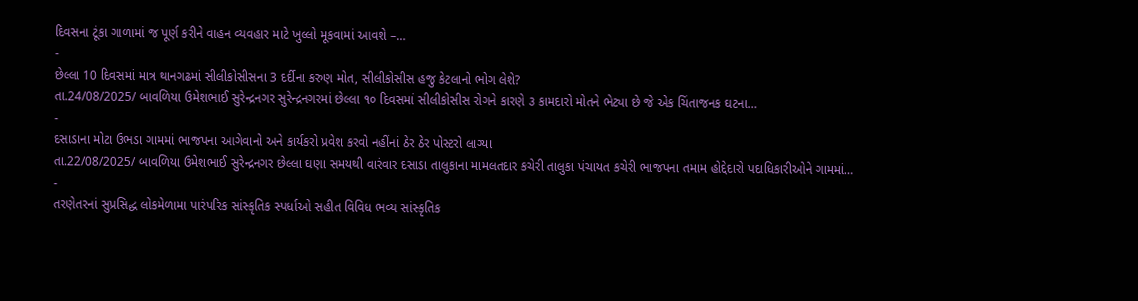દિવસના ટૂંકા ગાળામાં જ પૂર્ણ કરીને વાહન વ્યવહાર માટે ખુલ્લો મૂકવામાં આવશે –…
-
છેલ્લા 10 દિવસમાં માત્ર થાનગઢમાં સીલીકોસીસના 3 દર્દીના કરુણ મોત, સીલીકોસીસ હજુ કેટલાનો ભોગ લેશે?
તા.24/08/2025/ બાવળિયા ઉમેશભાઈ સુરેન્દ્રનગર સુરેન્દ્રનગરમાં છેલ્લા ૧૦ દિવસમાં સીલીકોસીસ રોગને કારણે ૩ કામદારો મોતને ભેટ્યા છે જે એક ચિંતાજનક ઘટના…
-
દસાડાના મોટા ઉભડા ગામમાં ભાજપના આગેવાનો અને કાર્યકરો પ્રવેશ કરવો નહીંનાં ઠેર ઠેર પોસ્ટરો લાગ્યા
તા.22/08/2025/ બાવળિયા ઉમેશભાઈ સુરેન્દ્રનગર છેલ્લા ઘણા સમયથી વારંવાર દસાડા તાલુકાના મામલતદાર કચેરી તાલુકા પંચાયત કચેરી ભાજપના તમામ હોદ્દેદારો પદાધિકારીઓને ગામમાં…
-
તરણેતરનાં સુપ્રસિદ્ધ લોકમેળામા પારંપરિક સાંસ્કૃતિક સ્પર્ધાઓ સહીત વિવિધ ભવ્ય સાંસ્કૃતિક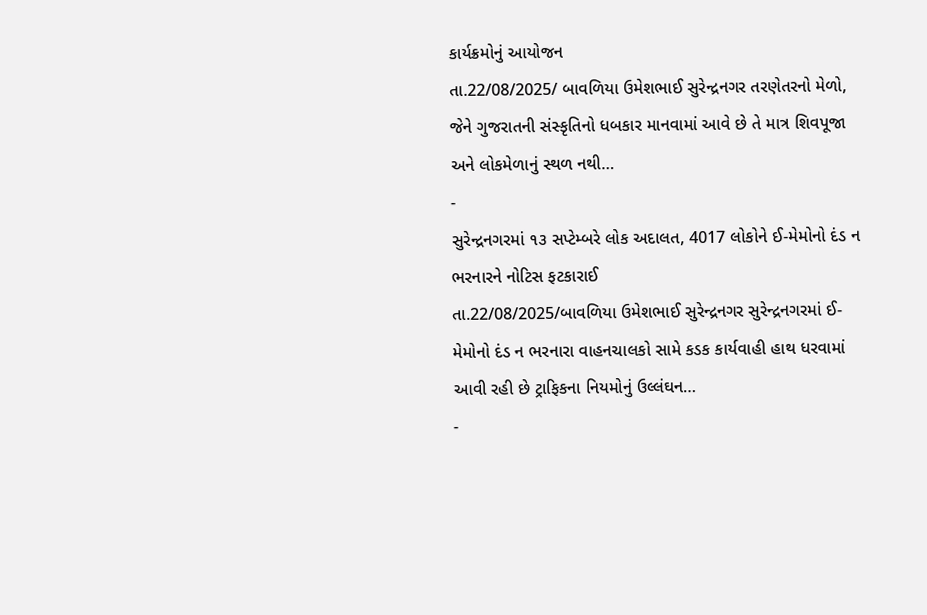કાર્યક્રમોનું આયોજન
તા.22/08/2025/ બાવળિયા ઉમેશભાઈ સુરેન્દ્રનગર તરણેતરનો મેળો, જેને ગુજરાતની સંસ્કૃતિનો ધબકાર માનવામાં આવે છે તે માત્ર શિવપૂજા અને લોકમેળાનું સ્થળ નથી…
-
સુરેન્દ્રનગરમાં ૧૩ સપ્ટેમ્બરે લોક અદાલત, 4017 લોકોને ઈ-મેમોનો દંડ ન ભરનારને નોટિસ ફટકારાઈ
તા.22/08/2025/બાવળિયા ઉમેશભાઈ સુરેન્દ્રનગર સુરેન્દ્રનગરમાં ઈ-મેમોનો દંડ ન ભરનારા વાહનચાલકો સામે કડક કાર્યવાહી હાથ ધરવામાં આવી રહી છે ટ્રાફિકના નિયમોનું ઉલ્લંઘન…
-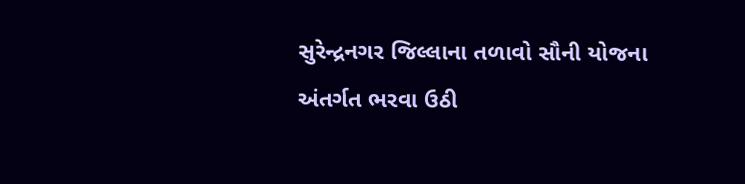સુરેન્દ્રનગર જિલ્લાના તળાવો સૌની યોજના અંતર્ગત ભરવા ઉઠી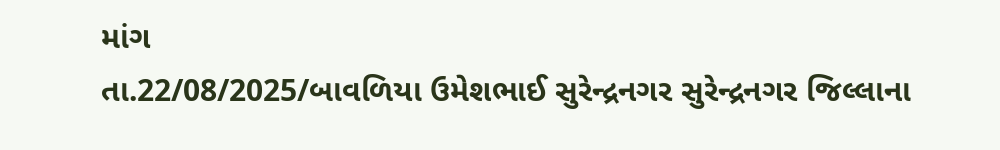માંગ
તા.22/08/2025/બાવળિયા ઉમેશભાઈ સુરેન્દ્રનગર સુરેન્દ્રનગર જિલ્લાના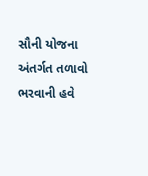સૌની યોજના અંતર્ગત તળાવો ભરવાની હવે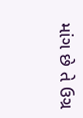માંગ છે તે ઉગ્ર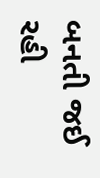બનતી જઈ રહી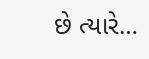છે ત્યારે…